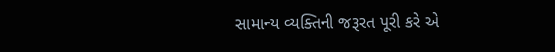સામાન્ય વ્યક્તિની જરૂરત પૂરી કરે એ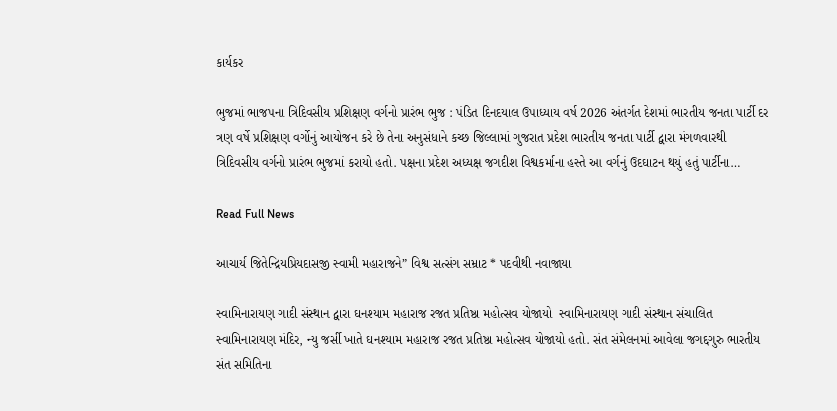કાર્યકર

ભુજમાં ભાજપના ત્રિદિવસીય પ્રશિક્ષણ વર્ગનો પ્રારંભ ભુજ : પંડિત દિનદયાલ ઉપાધ્યાય વર્ષ 2026 અંતર્ગત દેશમાં ભારતીય જનતા પાર્ટી દર ત્રણ વર્ષે પ્રશિક્ષણ વર્ગોનું આયોજન કરે છે તેના અનુસંધાને કચ્છ જિલ્લામાં ગુજરાત પ્રદેશ ભારતીય જનતા પાર્ટી દ્વારા મંગળવારથી ત્રિદિવસીય વર્ગનો પ્રારંભ ભુજમાં કરાયો હતો. પક્ષના પ્રદેશ અધ્યક્ષ જગદીશ વિશ્વકર્માના હસ્તે આ વર્ગનું ઉદઘાટન થયું હતું પાર્ટીના…

Read Full News

આચાર્ય જિતેન્દ્રિયપ્રિયદાસજી સ્વામી મહારાજને” વિશ્વ સત્સંગ સમ્રાટ * પદવીથી નવાજાયા

સ્વામિનારાયણ ગાદી સંસ્થાન દ્વારા ઘનશ્યામ મહારાજ રજત પ્રતિષ્ઠા મહોત્સવ યોજાયો  સ્વામિનારાયણ ગાદી સંસ્થાન સંચાલિત સ્વામિનારાયણ મંદિર, ન્યુ જર્સી ખાતે ઘનશ્યામ મહારાજ રજત પ્રતિષ્ઠા મહોત્સવ યોજાયો હતો. સંત સંમેલનમાં આવેલા જગદ્દગુરુ ભારતીય સંત સમિતિના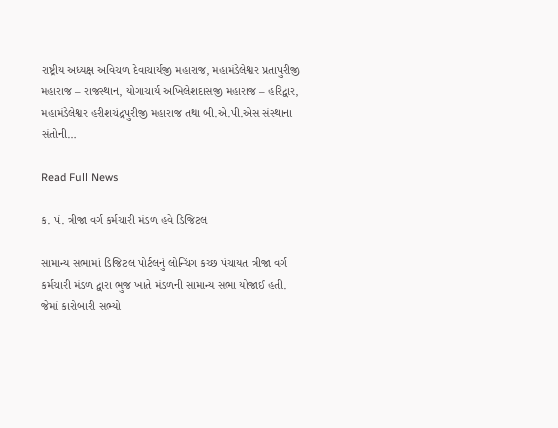રાષ્ટ્રીય અધ્યક્ષ અવિચળ દેવાચાર્યજી મહારાજ, મહામંડેલેશ્વર પ્રતાપુરીજી મહારાજ – રાજસ્થાન, યોગાચાર્ય અખિલેશદાસજી મહારાજ – હરિદ્વાર, મહામંડેલેશ્વર હરીશચંદ્રપુરીજી મહારાજ તથા બી.એ.પી.એસ સંસ્થાના સંતોની…

Read Full News

ક. પં. ત્રીજા વર્ગ કર્મચારી મંડળ હવે ડિજિટલ

સામાન્ય સભામાં ડિજિટલ પોર્ટલનું લોન્ચિંગ કચ્છ પંચાયત ત્રીજા વર્ગ કર્મચારી મંડળ દ્વારા ભુજ ખાતે મંડળની સામાન્ય સભા યોજાઈ હતી. જેમાં કારોબારી સભ્યો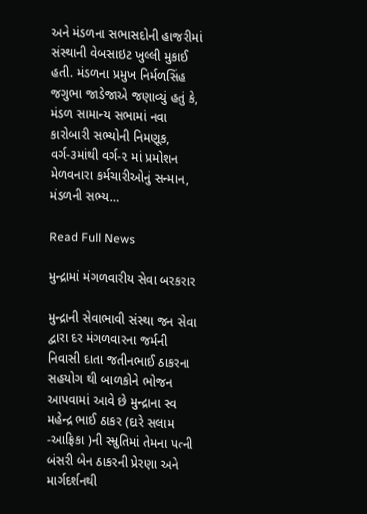અને મંડળના સભાસદોની હાજરીમાં સંસ્થાની વેબસાઇટ ખુલ્લી મુકાઈ હતી. મંડળના પ્રમુખ નિર્મળસિંહ જગુભા જાડેજાએ જણાવ્યું હતું કે, મંડળ સામાન્ય સભામાં નવા કારોબારી સભ્યોની નિમણૂક, વર્ગ-૩માંથી વર્ગ-૨ માં પ્રમોશન મેળવનારા કર્મચારીઓનું સન્માન, મંડળની સભ્ય…

Read Full News

મુન્દ્રામાં મંગળવારીય સેવા બરકરાર

મુન્દ્રાની સેવાભાવી સંસ્થા જન સેવા દ્વારા દર મંગળવારના જર્મની નિવાસી દાતા જતીનભાઈ ઠાકરના સહયોગ થી બાળકોને ભોજન આપવામાં આવે છે મુન્દ્રાના સ્વ મહેન્દ્ર ભાઈ ઠાકર (દારે સલામ -આફ્રિકા )ની સ્મ્રુતિમાં તેમના પત્ની બંસરી બેન ઠાકરની પ્રેરણા અને માર્ગદર્શનથી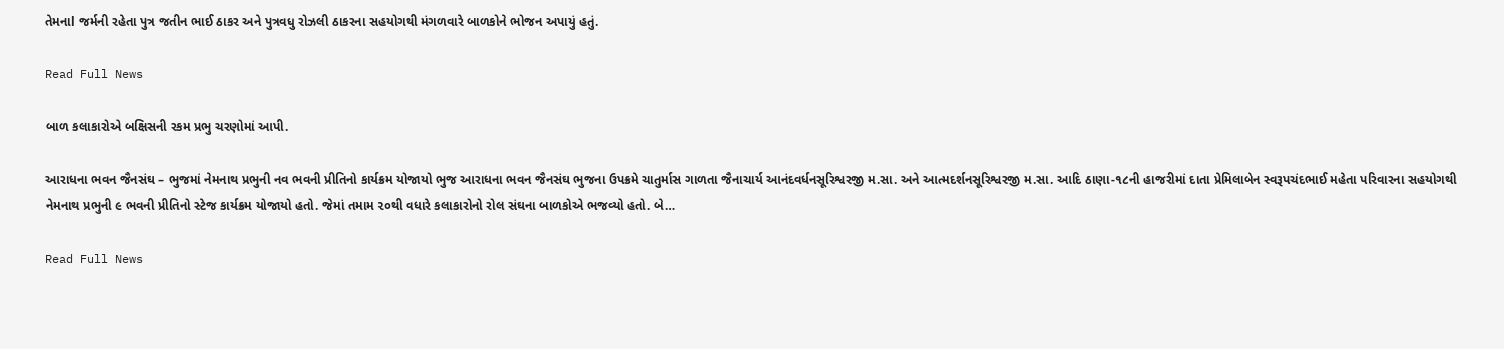તેમનાl જર્મની રહેતા પુત્ર જતીન ભાઈ ઠાકર અને પુત્રવધુ રોઝલી ઠાકરના સહયોગથી મંગળવારે બાળકોને ભોજન અપાયું હતું.

Read Full News

બાળ કલાકારોએ બક્ષિસની રકમ પ્રભુ ચરણોમાં આપી.

આરાધના ભવન જૈનસંઘ – ભુજમાં નેમનાથ પ્રભુની નવ ભવની પ્રીતિનો કાર્યક્રમ યોજાયો ભુજ આરાધના ભવન જૈનસંઘ ભુજના ઉપક્રમે ચાતુર્માસ ગાળતા જૈનાચાર્ય આનંદવર્ધનસૂરિશ્વરજી મ.સા. અને આત્મદર્શનસૂરિશ્વરજી મ.સા. આદિ ઠાણા-૧૮ની હાજરીમાં દાતા પ્રેમિલાબેન સ્વરૂપચંદભાઈ મહેતા પરિવારના સહયોગથી નેમનાથ પ્રભુની ૯ ભવની પ્રીતિનો સ્ટેજ કાર્યક્રમ યોજાયો હતો. જેમાં તમામ ૨૦થી વધારે કલાકારોનો રોલ સંઘના બાળકોએ ભજવ્યો હતો. બે…

Read Full News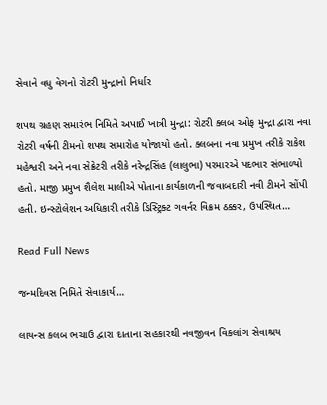સેવાને વધુ વેગનો રોટરી મુન્દ્રાનો નિર્ધાર

શપથ ગ્રહણ સમારંભ નિમિતે અપાઈ ખાત્રી મુન્દ્રા: રોટરી ક્લબ ઓફ મુન્દ્રા દ્વારા નવા રોટરી વર્ષની ટીમનો શપથ સમારોહ યોજાયો હતો. ક્લબના નવા પ્રમુખ તરીકે રાકેશ મહેશ્વરી અને નવા સેક્રેટરી તરીકે નરેન્દ્રસિંહ (લાલુભા) પરમારએ પદભાર સંભાળ્યો હતો. માજી પ્રમુખ શૈલેશ માલીએ પોતાના કાર્યકાળની જવાબદારી નવી ટીમને સોંપી હતી. ઇન્સ્ટોલેશન અધિકારી તરીકે ડિસ્ટ્રિક્ટ ગવર્નર વિક્રમ ઠક્કર, ઉપસ્થિત…

Read Full News

જન્મદિવસ નિમિતે સેવાકાર્ય…

લાયન્સ કલબ ભચાઉ દ્વારા દાતાના સહકારથી નવજીવન વિકલાંગ સેવાશ્રય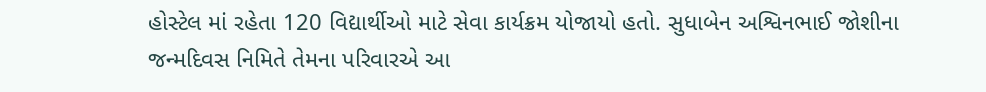હોસ્ટેલ માં રહેતા 120 વિદ્યાર્થીઓ માટે સેવા કાર્યક્રમ યોજાયો હતો. સુધાબેન અશ્વિનભાઈ જોશીના જન્મદિવસ નિમિતે તેમના પરિવારએ આ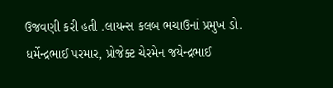ઉજવણી કરી હતી .લાયન્સ કલબ ભચાઉનાં પ્રમુખ ડો. ધર્મેન્દ્રભાઈ પરમાર, પ્રોજેક્ટ ચેરમેન જયેન્દ્રભાઈ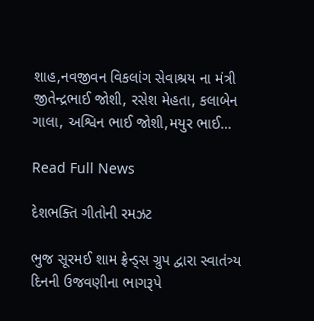શાહ,નવજીવન વિકલાંગ સેવાશ્રય ના મંત્રી જીતેન્દ્રભાઈ જોશી, રસેશ મેહતા, કલાબેન ગાલા, અશ્વિન ભાઈ જોશી,મયુર ભાઈ…

Read Full News

દેશભક્તિ ગીતોની રમઝટ

ભુજ સૂરમઈ શામ ફ્રેન્ડ્સ ગ્રુપ દ્વારા સ્વાતંત્ર્ય દિનની ઉજવણીના ભાગરૂપે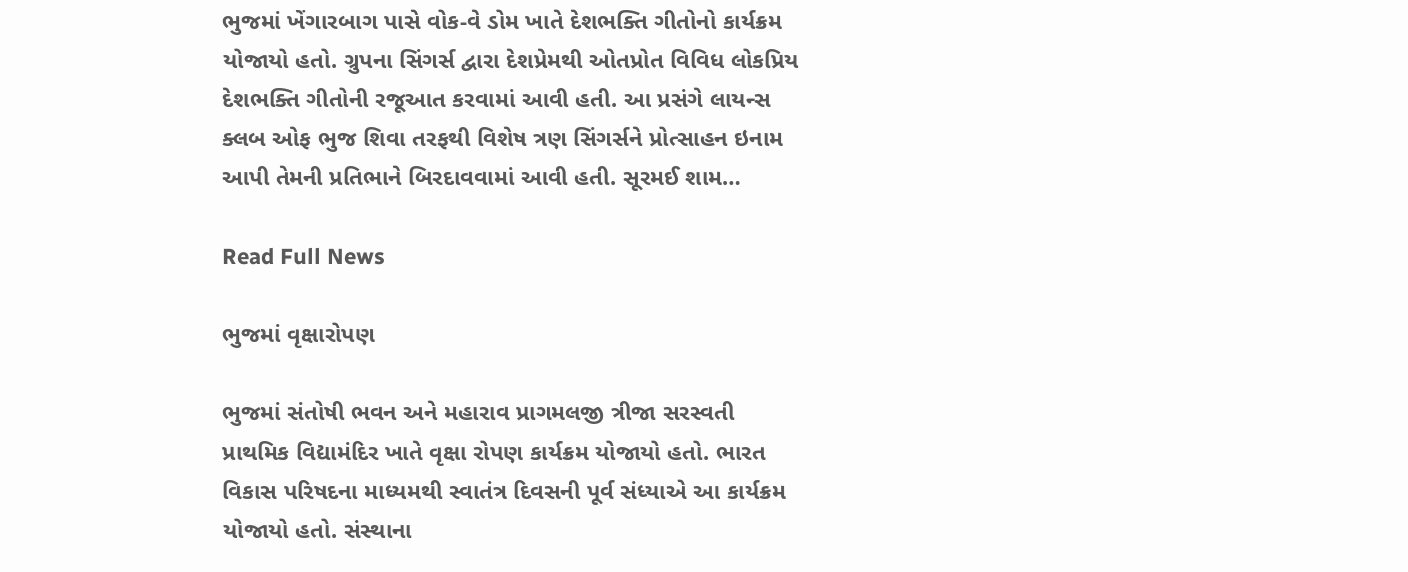ભુજમાં ખેંગારબાગ પાસે વોક-વે ડોમ ખાતે દેશભક્તિ ગીતોનો કાર્યક્રમ યોજાયો હતો. ગ્રુપના સિંગર્સ દ્વારા દેશપ્રેમથી ઓતપ્રોત વિવિધ લોકપ્રિય દેશભક્તિ ગીતોની રજૂઆત કરવામાં આવી હતી. આ પ્રસંગે લાયન્સ ક્લબ ઓફ ભુજ શિવા તરફથી વિશેષ ત્રણ સિંગર્સને પ્રોત્સાહન ઇનામ આપી તેમની પ્રતિભાને બિરદાવવામાં આવી હતી. સૂરમઈ શામ…

Read Full News

ભુજમાં વૃક્ષારોપણ

ભુજમાં સંતોષી ભવન અને મહારાવ પ્રાગમલજી ત્રીજા સરસ્વતી પ્રાથમિક વિદ્યામંદિર ખાતે વૃક્ષા રોપણ કાર્યક્રમ યોજાયો હતો. ભારત વિકાસ પરિષદના માધ્યમથી સ્વાતંત્ર દિવસની પૂર્વ સંધ્યાએ આ કાર્યક્રમ યોજાયો હતો. સંસ્થાના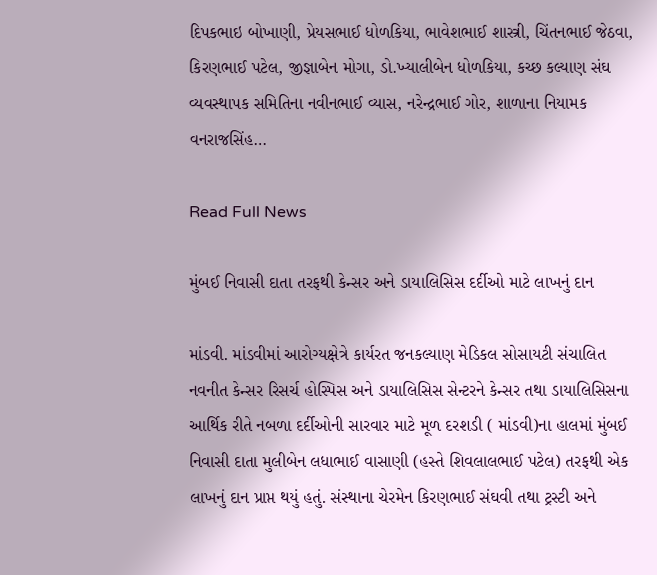દિપકભાઇ બોખાણી, પ્રેયસભાઈ ધોળકિયા, ભાવેશભાઈ શાસ્ત્રી, ચિંતનભાઈ જેઠવા, કિરણભાઈ પટેલ, જીજ્ઞાબેન મોગા, ડો.ખ્યાલીબેન ધોળકિયા, કચ્છ કલ્યાણ સંઘ વ્યવસ્થાપક સમિતિના નવીનભાઈ વ્યાસ, નરેન્દ્રભાઈ ગોર, શાળાના નિયામક વનરાજસિંહ…

Read Full News

મુંબઈ નિવાસી દાતા તરફથી કેન્સર અને ડાયાલિસિસ દર્દીઓ માટે લાખનું દાન

માંડવી. માંડવીમાં આરોગ્યક્ષેત્રે કાર્યરત જનકલ્યાણ મેડિકલ સોસાયટી સંચાલિત નવનીત કેન્સર રિસર્ચ હોસ્પિસ અને ડાયાલિસિસ સેન્ટરને કેન્સર તથા ડાયાલિસિસના આર્થિક રીતે નબળા દર્દીઓની સારવાર માટે મૂળ દરશડી ( માંડવી)ના હાલમાં મુંબઈ નિવાસી દાતા મુલીબેન લધાભાઈ વાસાણી (હસ્તે શિવલાલભાઈ પટેલ) તરફથી એક લાખનું દાન પ્રાપ્ત થયું હતું. સંસ્થાના ચેરમેન કિરણભાઈ સંઘવી તથા ટ્રસ્ટી અને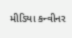મીડિયા કન્વીનર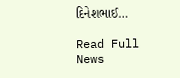દિનેશભાઈ…

Read Full News